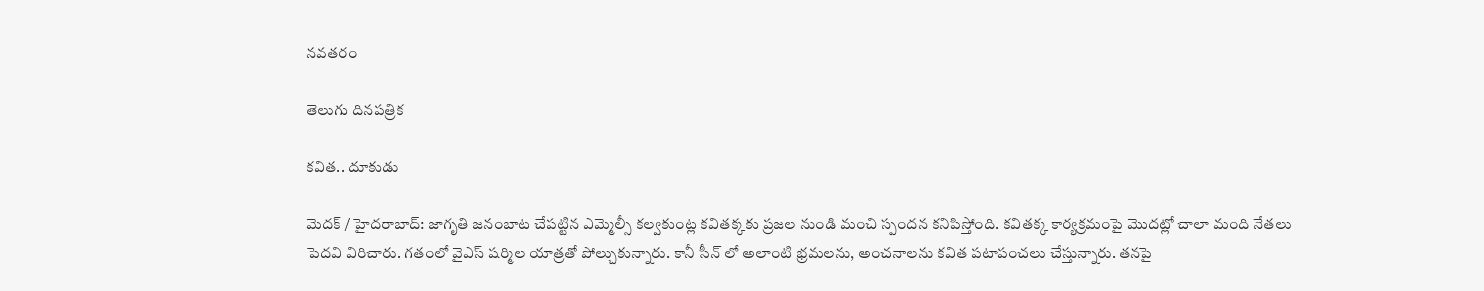నవతరం

తెలుగు దినపత్రిక

కవిత.. దూకుడు

మెదక్ / హైదరాబాద్: జాగృతి జనంబాట చేపట్టిన ఎమ్మెల్సీ కల్వకుంట్ల కవితక్కకు ప్రజల నుండి మంచి స్పందన కనిపిస్తోంది. కవితక్క కార్యక్రమంపై మొదట్లో చాలా మంది నేతలు పెదవి విరిచారు. గతంలో వైఎస్ షర్మిల యాత్రతో పోల్చుకున్నారు. కానీ సీన్ లో అలాంటి భ్రమలను, అంచనాలను కవిత పటాపంచలు చేస్తున్నారు. తనపై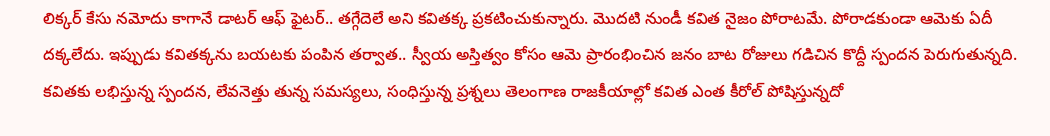లిక్కర్ కేసు నమోదు కాగానే డాటర్ ఆఫ్ ఫైటర్.. తగ్గేదెలే అని కవితక్క ప్రకటించుకున్నారు. మొదటి నుండీ కవిత నైజం పోరాటమే. పోరాడకుండా ఆమెకు ఏదీ దక్కలేదు. ఇప్పుడు కవితక్కను బయటకు పంపిన తర్వాత.. స్వీయ అస్తిత్వం కోసం ఆమె ప్రారంభించిన జనం బాట రోజులు గడిచిన కొద్దీ స్పందన పెరుగుతున్నది. కవితకు లభిస్తున్న స్పందన, లేవనెత్తు తున్న సమస్యలు, సంధిస్తున్న ప్రశ్నలు తెలంగాణ రాజకీయాల్లో కవిత ఎంత కీరోల్ పోషిస్తున్నదో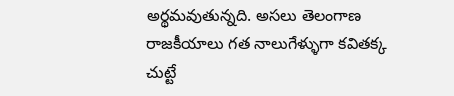అర్థమవుతున్నది. అసలు తెలంగాణ రాజకీయాలు గత నాలుగేళ్ళుగా కవితక్క చుట్టే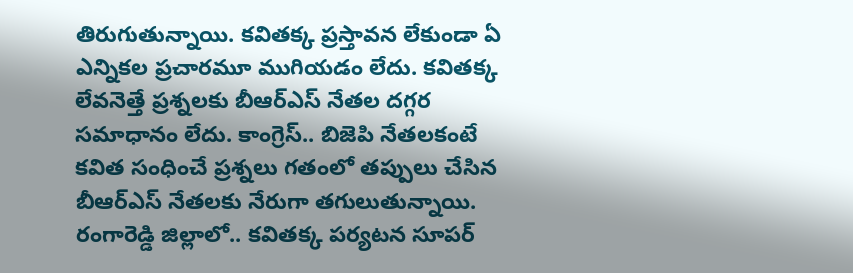తిరుగుతున్నాయి. కవితక్క ప్రస్తావన లేకుండా ఏ ఎన్నికల ప్రచారమూ ముగియడం లేదు. కవితక్క లేవనెత్తే ప్రశ్నలకు బీఆర్ఎస్ నేతల దగ్గర సమాధానం లేదు. కాంగ్రెస్.. బిజెపి నేతలకంటే కవిత సంధించే ప్రశ్నలు గతంలో తప్పులు చేసిన బీఆర్ఎస్ నేతలకు నేరుగా తగులుతున్నాయి. రంగారెడ్డి జిల్లాలో.. కవితక్క పర్యటన సూపర్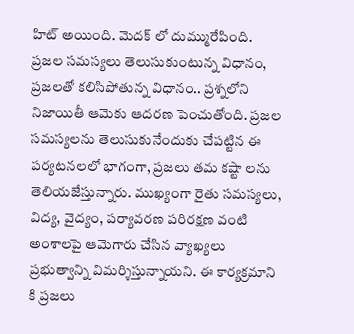హిట్ అయింది. మెదక్ లో దుమ్మురేపింది. ప్రజల సమస్యలు తెలుసుకుంటున్న విధానం, ప్రజలతో కలిసిపోతున్న విధానం.. ప్రశ్నలోని నిజాయితీ ఆమెకు ఆదరణ పెంచుతోంది. ప్రజల సమస్యలను తెలుసుకునేందుకు చేపట్టిన ఈ పర్యటనలలో భాగంగా, ప్రజలు తమ కష్టా లను తెలియజేస్తున్నారు. ముఖ్యంగా రైతు సమస్యలు, విద్య, వైద్యం, పర్యావరణ పరిరక్షణ వంటి అంశాలపై ఆమెగారు చేసిన వ్యాఖ్యలు ప్రభుత్వాన్ని విమర్శిస్తున్నాయని. ఈ కార్యక్రమాని కి ప్రజలు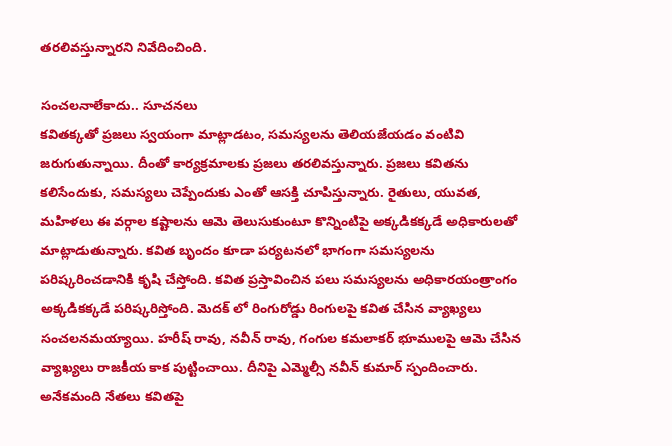తరలివస్తున్నారని నివేదించింది.

సంచలనాలేకాదు.. సూచనలు
కవితక్కతో ప్రజలు స్వయంగా మాట్లాడటం, సమస్యలను తెలియజేయడం వంటివి జరుగుతున్నాయి. దీంతో కార్యక్రమాలకు ప్రజలు తరలివస్తున్నారు. ప్రజలు కవితను కలిసేందుకు, సమస్యలు చెప్పేందుకు ఎంతో ఆసక్తి చూపిస్తున్నారు. రైతులు, యువత, మహిళలు ఈ వర్గాల కష్టాలను ఆమె తెలుసుకుంటూ కొన్నింటిపై అక్కడికక్కడే అధికారులతో మాట్లాడుతున్నారు. కవిత బృందం కూడా పర్యటనలో భాగంగా సమస్యలను పరిష్కరించడానికి కృషి చేస్తోంది. కవిత ప్రస్తావించిన పలు సమస్యలను అధికారయంత్రాంగం అక్కడికక్కడే పరిష్కరిస్తోంది. మెదక్ లో రింగురోడ్డు రింగులపై కవిత చేసిన వ్యాఖ్యలు సంచలనమయ్యాయి. హరీష్ రావు, నవీన్ రావు, గంగుల కమలాకర్ భూములపై ఆమె చేసిన వ్యాఖ్యలు రాజకీయ కాక పుట్టించాయి. దీనిపై ఎమ్మెల్సీ నవీన్ కుమార్ స్పందించారు. అనేకమంది నేతలు కవితపై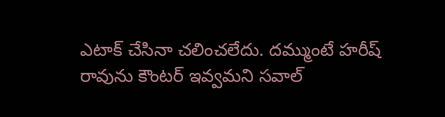ఎటాక్ చేసినా చలించలేదు. దమ్ముంటే హరీష్ రావును కౌంటర్ ఇవ్వమని సవాల్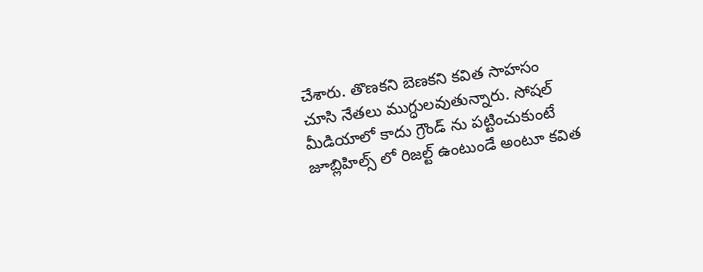చేశారు. తొణకని బెణకని కవిత సాహసం చూసి నేతలు ముగ్ధులవుతున్నారు. సోషల్ మీడియాలో కాదు గ్రౌండ్ ను పట్టించుకుంటే జూబ్లిహిల్స్ లో రిజల్ట్ ఉంటుండే అంటూ కవిత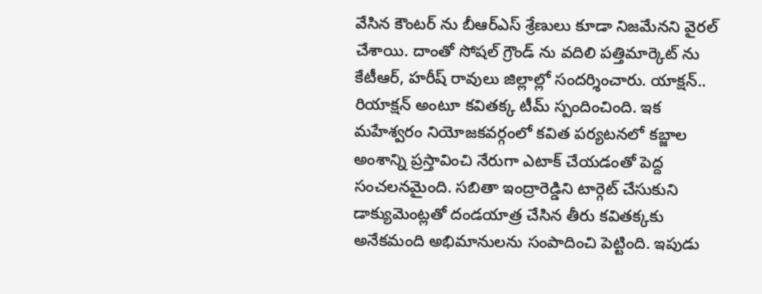వేసిన కౌంటర్ ను బీఆర్ఎస్ శ్రేణులు కూడా నిజమేనని వైరల్ చేశాయి. దాంతో సోషల్ గ్రౌండ్ ను వదిలి పత్తిమార్కెట్ ను కేటీఆర్, హరీష్ రావులు జిల్లాల్లో సందర్శించారు. యాక్షన్.. రియాక్షన్ అంటూ కవితక్క టీమ్ స్పందించింది. ఇక మహేశ్వరం నియోజకవర్గంలో కవిత పర్యటనలో కబ్జాల అంశాన్ని ప్రస్తావించి నేరుగా ఎటాక్ చేయడంతో పెద్ద సంచలనమైంది. సబితా ఇంద్రారెడ్డిని టార్గెట్ చేసుకుని డాక్యుమెంట్లతో దండయాత్ర చేసిన తీరు కవితక్కకు అనేకమంది అభిమానులను సంపాదించి పెట్టింది. ఇపుడు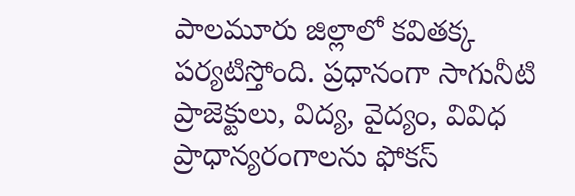పాలమూరు జిల్లాలో కవితక్క పర్యటిస్తోంది. ప్రధానంగా సాగునీటి ప్రాజెక్టులు, విద్య, వైద్యం, వివిధ ప్రాధాన్యరంగాలను ఫోకస్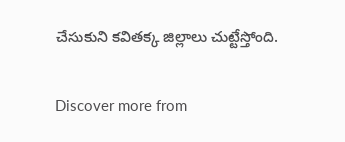చేసుకుని కవితక్క జిల్లాలు చుట్టేస్తోంది.

Discover more from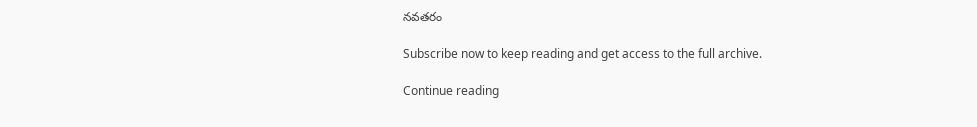నవతరం

Subscribe now to keep reading and get access to the full archive.

Continue reading